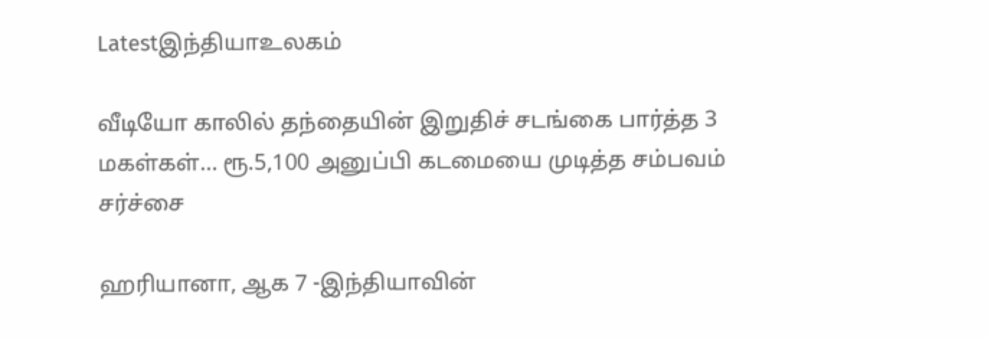Latestஇந்தியாஉலகம்

வீடியோ காலில் தந்தையின் இறுதிச் சடங்கை பார்த்த 3 மகள்கள்… ரூ.5,100 அனுப்பி கடமையை முடித்த சம்பவம் சர்ச்சை

ஹரியானா, ஆக 7 -இந்தியாவின்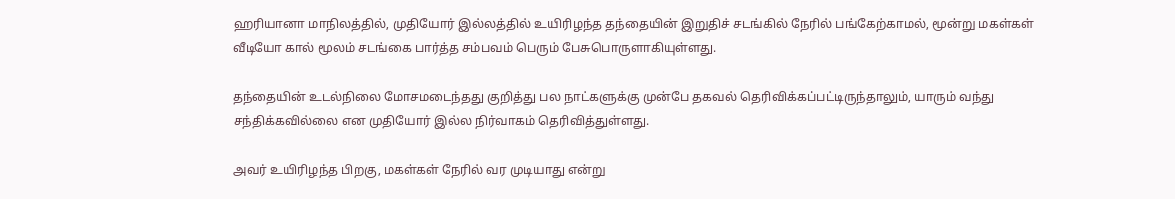ஹரியானா மாநிலத்தில், முதியோர் இல்லத்தில் உயிரிழந்த தந்தையின் இறுதிச் சடங்கில் நேரில் பங்கேற்காமல், மூன்று மகள்கள் வீடியோ கால் மூலம் சடங்கை பார்த்த சம்பவம் பெரும் பேசுபொருளாகியுள்ளது.

தந்தையின் உடல்நிலை மோசமடைந்தது குறித்து பல நாட்களுக்கு முன்பே தகவல் தெரிவிக்கப்பட்டிருந்தாலும், யாரும் வந்து சந்திக்கவில்லை என முதியோர் இல்ல நிர்வாகம் தெரிவித்துள்ளது.

அவர் உயிரிழந்த பிறகு, மகள்கள் நேரில் வர முடியாது என்று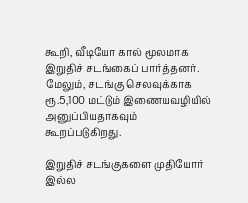கூறி, வீடியோ கால் மூலமாக இறுதிச் சடங்கைப் பார்த்தனர். மேலும், சடங்கு செலவுக்காக ரூ.5,100 மட்டும் இணையவழியில் அனுப்பியதாகவும் கூறப்படுகிறது.

இறுதிச் சடங்குகளை முதியோர் இல்ல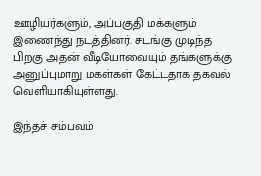ஊழியர்களும், அப்பகுதி மக்களும் இணைந்து நடத்தினர். சடங்கு முடிந்த பிறகு அதன் வீடியோவையும் தங்களுக்கு அனுப்புமாறு மகள்கள் கேட்டதாக தகவல் வெளியாகியுள்ளது.

இந்தச் சம்பவம்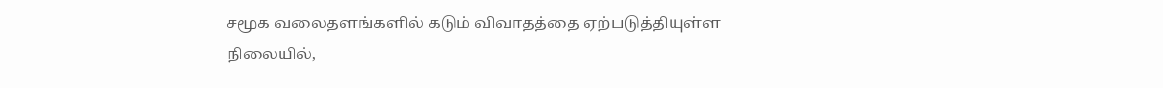சமூக வலைதளங்களில் கடும் விவாதத்தை ஏற்படுத்தியுள்ள நிலையில்,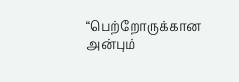“பெற்றோருக்கான அன்பும்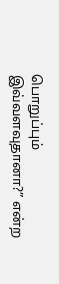பொறுப்பும் இவ்வளவுதானா?” என்ற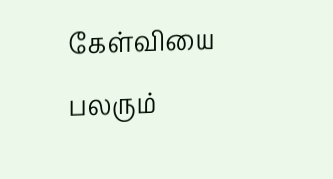கேள்வியை பலரும்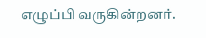எழுப்பி வருகின்றனர்.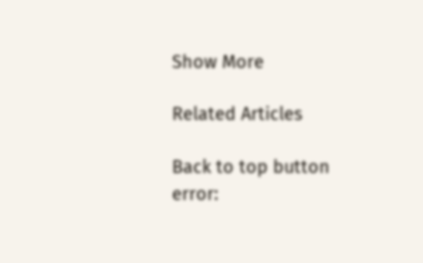Show More

Related Articles

Back to top button
error: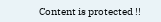Content is protected !!